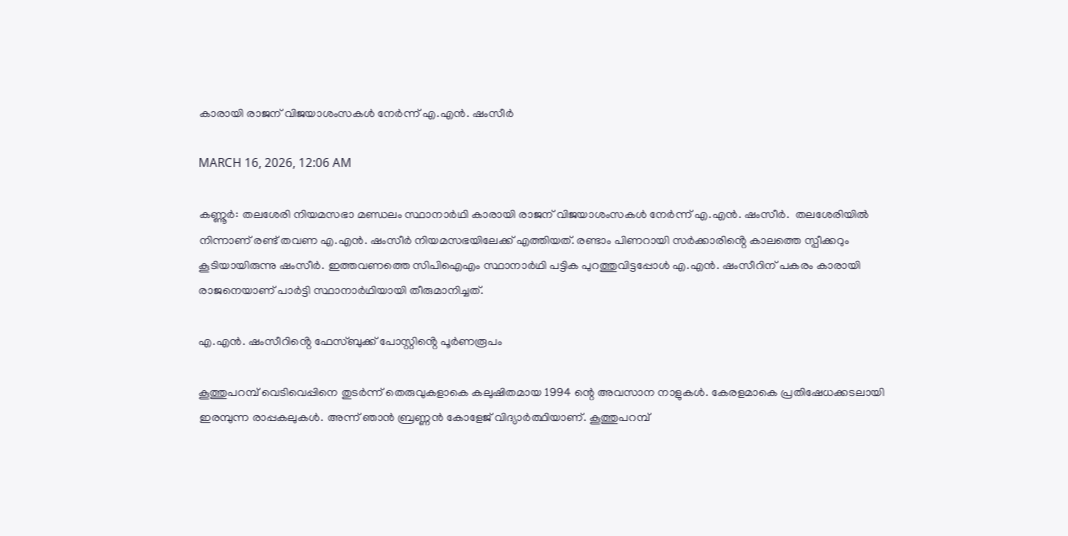കാരായി രാജന് വിജയാശംസകൾ നേർന്ന് എ.എൻ. ഷംസീർ

MARCH 16, 2026, 12:06 AM

കണ്ണൂർ: തലശേരി നിയമസഭാ മണ്ഡലം സ്ഥാനാർഥി കാരായി രാജന് വിജയാശംസകൾ നേർന്ന് എ.എൻ. ഷംസീർ.  തലശേരിയില്‍ നിന്നാണ് രണ്ട് തവണ എ.എൻ. ഷംസീർ നിയമസഭയിലേക്ക് എത്തിയത്. രണ്ടാം പിണറായി സർക്കാരിൻ്റെ കാലത്തെ സ്പീക്കറും കൂടിയായിരുന്നു ഷംസീർ. ഇത്തവണത്തെ സിപിഐഎം സ്ഥാനാർഥി പട്ടിക പുറത്തുവിട്ടപ്പോൾ എ.എൻ. ഷംസീറിന് പകരം കാരായി രാജനെയാണ് പാർട്ടി സ്ഥാനാർഥിയായി തീരുമാനിച്ചത്.

എ.എൻ. ഷംസീറിൻ്റെ ഫേസ്ബുക്ക് പോസ്റ്റിൻ്റെ പൂർണരൂപം

കൂത്തുപറമ്പ് വെടിവെപ്പിനെ തുടർന്ന് തെരുവുകളാകെ കലുഷിതമായ 1994 ന്റെ അവസാന നാളുകൾ. കേരളമാകെ പ്രതിഷേധക്കടലായി ഇരമ്പുന്ന രാപ്പകലുകൾ. അന്ന് ഞാൻ ബ്രണ്ണൻ കോളേജ് വിദ്യാർത്ഥിയാണ്. കൂത്തുപറമ്പ്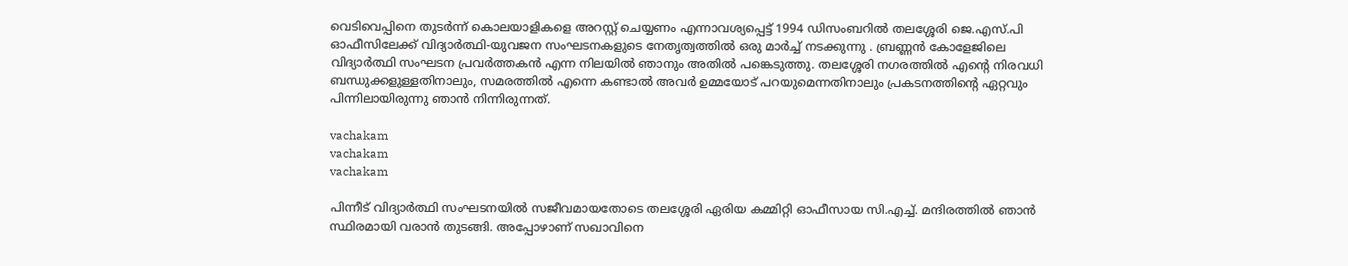വെടിവെപ്പിനെ തുടർന്ന് കൊലയാളികളെ അറസ്റ്റ് ചെയ്യണം എന്നാവശ്യപ്പെട്ട് 1994 ഡിസംബറിൽ തലശ്ശേരി ജെ.എസ്.പി ഓഫീസിലേക്ക് വിദ്യാർത്ഥി-യുവജന സംഘടനകളുടെ നേതൃത്വത്തിൽ ഒരു മാർച്ച് നടക്കുന്നു . ബ്രണ്ണൻ കോളേജിലെ വിദ്യാർത്ഥി സംഘടന പ്രവർത്തകൻ എന്ന നിലയിൽ ഞാനും അതിൽ പങ്കെടുത്തു. തലശ്ശേരി നഗരത്തിൽ എന്റെ നിരവധി ബന്ധുക്കളുള്ളതിനാലും, സമരത്തിൽ എന്നെ കണ്ടാൽ അവർ ഉമ്മയോട് പറയുമെന്നതിനാലും പ്രകടനത്തിന്റെ ഏറ്റവും പിന്നിലായിരുന്നു ഞാൻ നിന്നിരുന്നത്.

vachakam
vachakam
vachakam

പിന്നീട് വിദ്യാർത്ഥി സംഘടനയിൽ സജീവമായതോടെ തലശ്ശേരി ഏരിയ കമ്മിറ്റി ഓഫീസായ സി.എച്ച്. മന്ദിരത്തിൽ ഞാൻ സ്ഥിരമായി വരാൻ തുടങ്ങി. അപ്പോഴാണ് സഖാവിനെ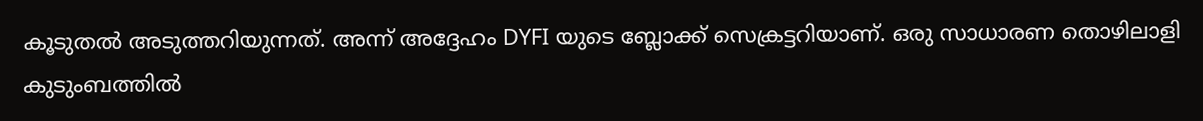കൂടുതൽ അടുത്തറിയുന്നത്. അന്ന് അദ്ദേഹം DYFI യുടെ ബ്ലോക്ക് സെക്രട്ടറിയാണ്. ഒരു സാധാരണ തൊഴിലാളി കുടുംബത്തിൽ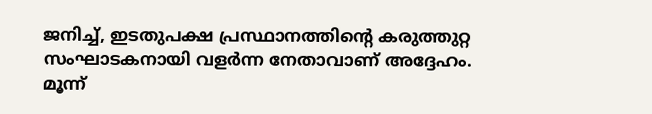ജനിച്ച്, ഇടതുപക്ഷ പ്രസ്ഥാനത്തിന്റെ കരുത്തുറ്റ സംഘാടകനായി വളർന്ന നേതാവാണ് അദ്ദേഹം. മൂന്ന്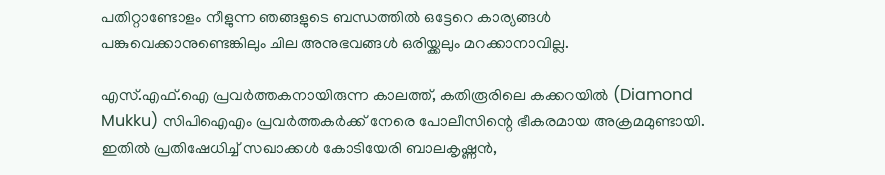പതിറ്റാണ്ടോളം നീളുന്ന ഞങ്ങളുടെ ബന്ധത്തിൽ ഒട്ടേറെ കാര്യങ്ങൾ പങ്കുവെക്കാനുണ്ടെങ്കിലും ചില അനുഭവങ്ങൾ ഒരിയ്ക്കലും മറക്കാനാവില്ല.

എസ്.എഫ്.ഐ പ്രവർത്തകനായിരുന്ന കാലത്ത്, കതിരൂരിലെ കക്കറയിൽ (Diamond Mukku) സിപിഐഎം പ്രവർത്തകർക്ക് നേരെ പോലീസിന്റെ ഭീകരമായ അക്രമമുണ്ടായി. ഇതിൽ പ്രതിഷേധിച്ച് സഖാക്കൾ കോടിയേരി ബാലകൃഷ്ണൻ,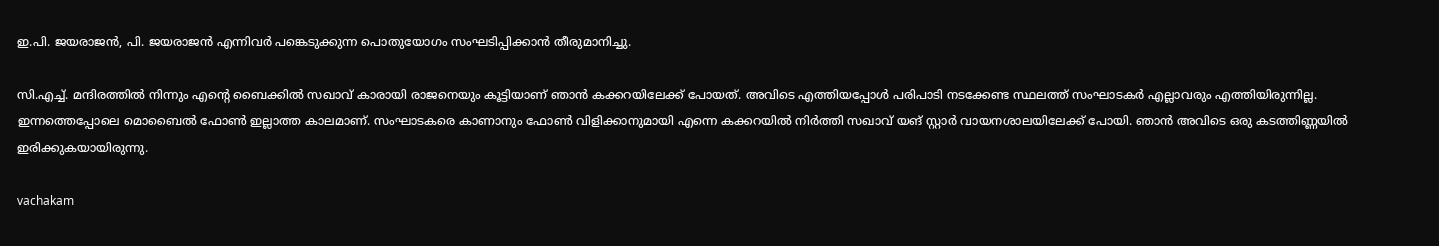ഇ.പി. ജയരാജൻ, പി. ജയരാജൻ എന്നിവർ പങ്കെടുക്കുന്ന പൊതുയോഗം സംഘടിപ്പിക്കാൻ തീരുമാനിച്ചു.

സി.എച്ച്. മന്ദിരത്തിൽ നിന്നും എന്റെ ബൈക്കിൽ സഖാവ് കാരായി രാജനെയും കൂട്ടിയാണ് ഞാൻ കക്കറയിലേക്ക് പോയത്. അവിടെ എത്തിയപ്പോൾ പരിപാടി നടക്കേണ്ട സ്ഥലത്ത് സംഘാടകർ എല്ലാവരും എത്തിയിരുന്നില്ല. ഇന്നത്തെപ്പോലെ മൊബൈൽ ഫോൺ ഇല്ലാത്ത കാലമാണ്. സംഘാടകരെ കാണാനും ഫോൺ വിളിക്കാനുമായി എന്നെ കക്കറയിൽ നിർത്തി സഖാവ് യങ് സ്റ്റാർ വായനശാലയിലേക്ക് പോയി. ഞാൻ അവിടെ ഒരു കടത്തിണ്ണയിൽ ഇരിക്കുകയായിരുന്നു.

vachakam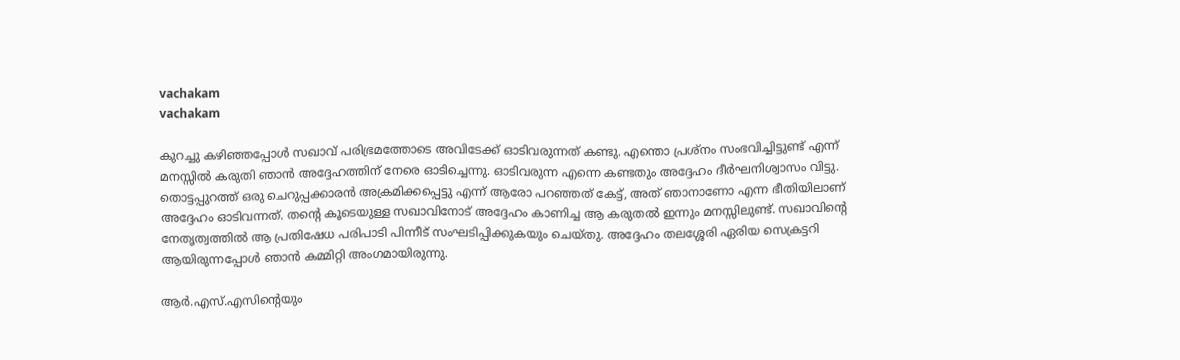vachakam
vachakam

കുറച്ചു കഴിഞ്ഞപ്പോൾ സഖാവ് പരിഭ്രമത്തോടെ അവിടേക്ക് ഓടിവരുന്നത് കണ്ടു. എന്തൊ പ്രശ്നം സംഭവിച്ചിട്ടുണ്ട് എന്ന് മനസ്സിൽ കരുതി ഞാൻ അദ്ദേഹത്തിന് നേരെ ഓടിച്ചെന്നു. ഓടിവരുന്ന എന്നെ കണ്ടതും അദ്ദേഹം ദീർഘനിശ്വാസം വിട്ടു. തൊട്ടപ്പുറത്ത് ഒരു ചെറുപ്പക്കാരൻ അക്രമിക്കപ്പെട്ടു എന്ന് ആരോ പറഞ്ഞത് കേട്ട്, അത് ഞാനാണോ എന്ന ഭീതിയിലാണ് അദ്ദേഹം ഓടിവന്നത്. തന്റെ കൂടെയുള്ള സഖാവിനോട് അദ്ദേഹം കാണിച്ച ആ കരുതൽ ഇന്നും മനസ്സിലുണ്ട്. സഖാവിന്റെ നേതൃത്വത്തിൽ ആ പ്രതിഷേധ പരിപാടി പിന്നീട് സംഘടിപ്പിക്കുകയും ചെയ്തു. അദ്ദേഹം തലശ്ശേരി ഏരിയ സെക്രട്ടറി ആയിരുന്നപ്പോൾ ഞാൻ കമ്മിറ്റി അംഗമായിരുന്നു.

ആർ.എസ്.എസിന്റെയും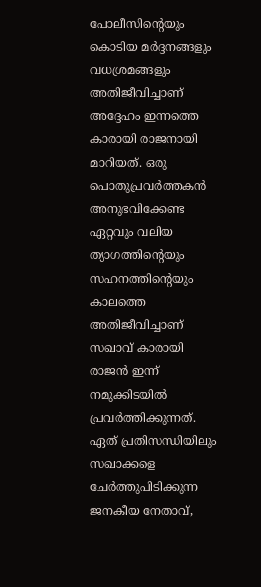പോലീസിന്റെയും കൊടിയ മർദ്ദനങ്ങളും വധശ്രമങ്ങളും അതിജീവിച്ചാണ് അദ്ദേഹം ഇന്നത്തെ കാരായി രാജനായി മാറിയത്. ഒരു പൊതുപ്രവർത്തകൻ അനുഭവിക്കേണ്ട ഏറ്റവും വലിയ ത്യാഗത്തിന്റെയും സഹനത്തിന്റെയും കാലത്തെ അതിജീവിച്ചാണ് സഖാവ് കാരായി രാജൻ ഇന്ന് നമുക്കിടയിൽ പ്രവർത്തിക്കുന്നത്. ഏത് പ്രതിസന്ധിയിലും സഖാക്കളെ ചേർത്തുപിടിക്കുന്ന ജനകീയ നേതാവ്,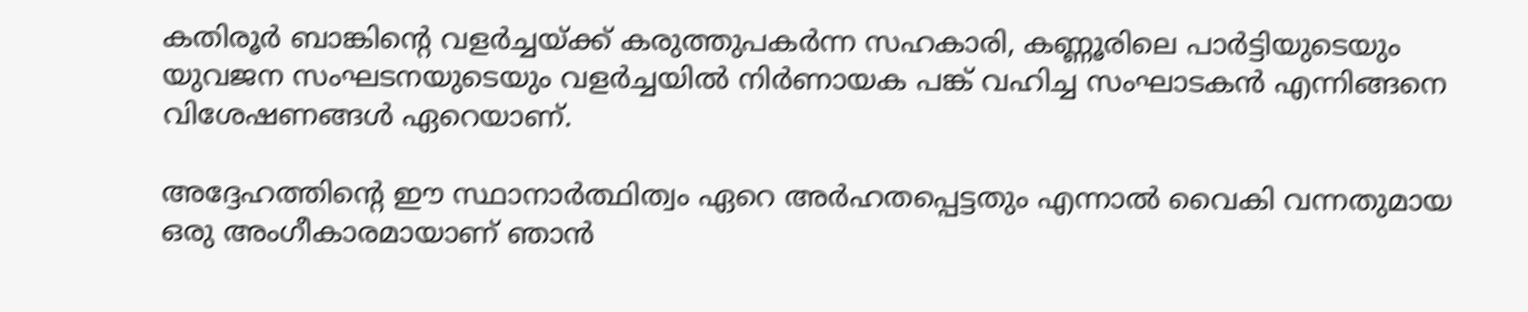കതിരൂർ ബാങ്കിന്റെ വളർച്ചയ്ക്ക് കരുത്തുപകർന്ന സഹകാരി, കണ്ണൂരിലെ പാർട്ടിയുടെയും യുവജന സംഘടനയുടെയും വളർച്ചയിൽ നിർണായക പങ്ക് വഹിച്ച സംഘാടകൻ എന്നിങ്ങനെ വിശേഷണങ്ങൾ ഏറെയാണ്.

അദ്ദേഹത്തിന്റെ ഈ സ്ഥാനാർത്ഥിത്വം ഏറെ അർഹതപ്പെട്ടതും എന്നാൽ വൈകി വന്നതുമായ ഒരു അംഗീകാരമായാണ് ഞാൻ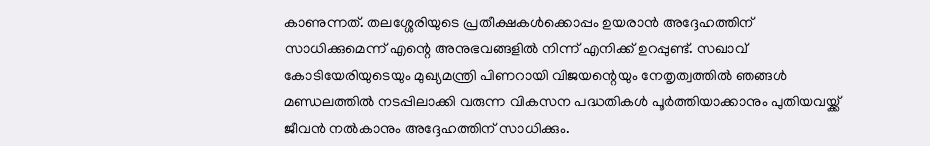കാണുന്നത്. തലശ്ശേരിയുടെ പ്രതീക്ഷകൾക്കൊപ്പം ഉയരാൻ അദ്ദേഹത്തിന് സാധിക്കുമെന്ന് എന്റെ അനുഭവങ്ങളിൽ നിന്ന് എനിക്ക് ഉറപ്പുണ്ട്. സഖാവ് കോടിയേരിയുടെയും മുഖ്യമന്ത്രി പിണറായി വിജയന്റെയും നേതൃത്വത്തിൽ ഞങ്ങൾ മണ്ഡലത്തിൽ നടപ്പിലാക്കി വരുന്ന വികസന പദ്ധതികൾ പൂർത്തിയാക്കാനും പുതിയവയ്ക്ക് ജീവൻ നൽകാനും അദ്ദേഹത്തിന് സാധിക്കും.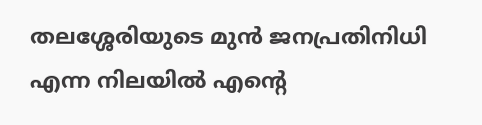തലശ്ശേരിയുടെ മുൻ ജനപ്രതിനിധി എന്ന നിലയിൽ എന്റെ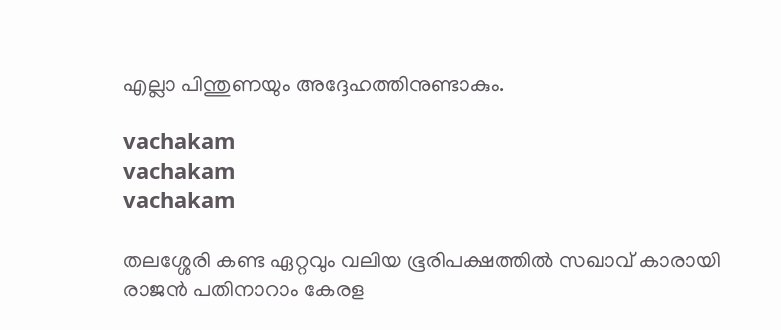എല്ലാ പിന്തുണയും അദ്ദേഹത്തിനുണ്ടാകും.

vachakam
vachakam
vachakam

തലശ്ശേരി കണ്ട ഏറ്റവും വലിയ ഭൂരിപക്ഷത്തിൽ സഖാവ് കാരായി രാജൻ പതിനാറാം കേരള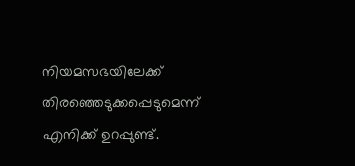നിയമസഭയിലേക്ക് തിരഞ്ഞെടുക്കപ്പെടുമെന്ന് എനിക്ക് ഉറപ്പുണ്ട്.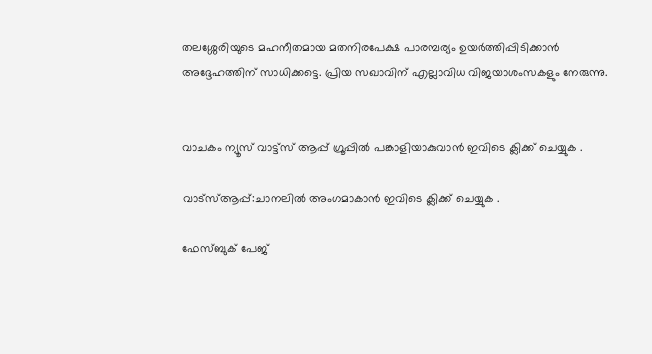തലശ്ശേരിയുടെ മഹനീതമായ മതനിരപേക്ഷ പാരമ്പര്യം ഉയർത്തിപ്പിടിക്കാൻ അദ്ദേഹത്തിന് സാധിക്കട്ടെ. പ്രിയ സഖാവിന് എല്ലാവിധ വിജയാശംസകളും നേരുന്നു.


വാചകം ന്യൂസ് വാട്ട്സ് ആപ്പ് ഗ്രൂപ്പിൽ പങ്കാളിയാകുവാൻ ഇവിടെ ക്ലിക്ക് ചെയ്യുക .

വാട്സ്ആപ്പ്:ചാനലിൽ അംഗമാകാൻ ഇവിടെ ക്ലിക്ക് ചെയ്യുക .

ഫേസ്ബുക് പേജ്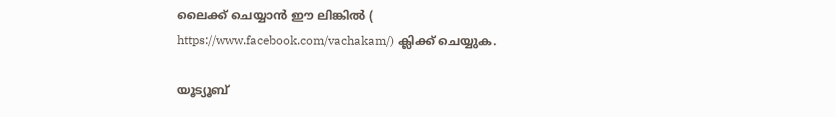ലൈക്ക് ചെയ്യാൻ ഈ ലിങ്കിൽ (
https://www.facebook.com/vachakam/) ക്ലിക്ക് ചെയ്യുക.

യൂട്യൂബ്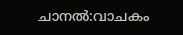ചാനൽ:വാചകം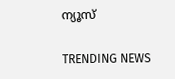ന്യൂസ്

TRENDING NEWS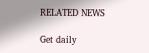RELATED NEWS

Get daily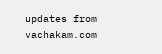updates from vachakam.com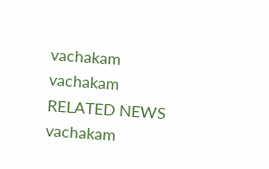vachakam
vachakam
RELATED NEWS
vachakam